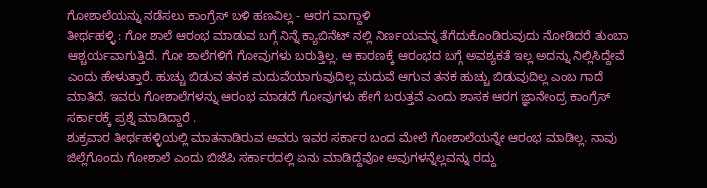ಗೋಶಾಲೆಯನ್ನು ನಡೆಸಲು ಕಾಂಗ್ರೆಸ್ ಬಳಿ ಹಣವಿಲ್ಲ - ಆರಗ ವಾಗ್ದಾಳಿ
ತೀರ್ಥಹಳ್ಳಿ : ಗೋ ಶಾಲೆ ಆರಂಭ ಮಾಡುವ ಬಗ್ಗೆ ನಿನ್ನೆ ಕ್ಯಾಬಿನೆಟ್ ನಲ್ಲಿ ನಿರ್ಣಯವನ್ನ ತೆಗೆದುಕೊಂಡಿರುವುದು ನೋಡಿದರೆ ತುಂಬಾ ಆಶ್ಚರ್ಯವಾಗುತ್ತಿದೆ. ಗೋ ಶಾಲೆಗಳಿಗೆ ಗೋವುಗಳು ಬರುತ್ತಿಲ್ಲ. ಆ ಕಾರಣಕ್ಕೆ ಆರಂಭದ ಬಗ್ಗೆ ಅವಶ್ಯಕತೆ ಇಲ್ಲ ಅದನ್ನು ನಿಲ್ಲಿಸಿದ್ದೇವೆ ಎಂದು ಹೇಳುತ್ತಾರೆ. ಹುಚ್ಚು ಬಿಡುವ ತನಕ ಮದುವೆಯಾಗುವುದಿಲ್ಲ ಮದುವೆ ಆಗುವ ತನಕ ಹುಚ್ಚು ಬಿಡುವುದಿಲ್ಲ ಎಂಬ ಗಾದೆ ಮಾತಿದೆ. ಇವರು ಗೋಶಾಲೆಗಳನ್ನು ಆರಂಭ ಮಾಡದೆ ಗೋವುಗಳು ಹೇಗೆ ಬರುತ್ತವೆ ಎಂದು ಶಾಸಕ ಆರಗ ಜ್ಞಾನೇಂದ್ರ ಕಾಂಗ್ರೆಸ್ ಸರ್ಕಾರಕ್ಕೆ ಪ್ರಶ್ನೆ ಮಾಡಿದ್ದಾರೆ .
ಶುಕ್ರವಾರ ತೀರ್ಥಹಳ್ಳಿಯಲ್ಲಿ ಮಾತನಾಡಿರುವ ಅವರು ಇವರ ಸರ್ಕಾರ ಬಂದ ಮೇಲೆ ಗೋಶಾಲೆಯನ್ನೇ ಆರಂಭ ಮಾಡಿಲ್ಲ. ನಾವು ಜಿಲ್ಲೆಗೊಂದು ಗೋಶಾಲೆ ಎಂದು ಬಿಜೆಪಿ ಸರ್ಕಾರದಲ್ಲಿ ಏನು ಮಾಡಿದ್ದೆವೋ ಅವುಗಳನ್ನೆಲ್ಲವನ್ನು ರದ್ದು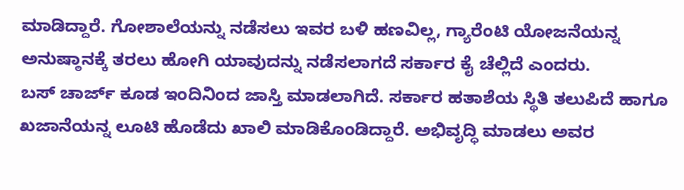ಮಾಡಿದ್ದಾರೆ. ಗೋಶಾಲೆಯನ್ನು ನಡೆಸಲು ಇವರ ಬಳಿ ಹಣವಿಲ್ಲ, ಗ್ಯಾರೆಂಟಿ ಯೋಜನೆಯನ್ನ ಅನುಷ್ಠಾನಕ್ಕೆ ತರಲು ಹೋಗಿ ಯಾವುದನ್ನು ನಡೆಸಲಾಗದೆ ಸರ್ಕಾರ ಕೈ ಚೆಲ್ಲಿದೆ ಎಂದರು.
ಬಸ್ ಚಾರ್ಜ್ ಕೂಡ ಇಂದಿನಿಂದ ಜಾಸ್ತಿ ಮಾಡಲಾಗಿದೆ. ಸರ್ಕಾರ ಹತಾಶೆಯ ಸ್ಥಿತಿ ತಲುಪಿದೆ ಹಾಗೂ ಖಜಾನೆಯನ್ನ ಲೂಟಿ ಹೊಡೆದು ಖಾಲಿ ಮಾಡಿಕೊಂಡಿದ್ದಾರೆ. ಅಭಿವೃದ್ಧಿ ಮಾಡಲು ಅವರ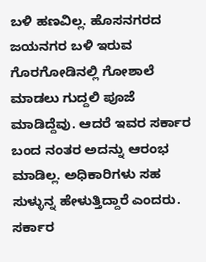ಬಳಿ ಹಣವಿಲ್ಲ. ಹೊಸನಗರದ ಜಯನಗರ ಬಳಿ ಇರುವ ಗೊರಗೋಡಿನಲ್ಲಿ ಗೋಶಾಲೆ ಮಾಡಲು ಗುದ್ದಲಿ ಪೂಜೆ ಮಾಡಿದ್ದೆವು. ಆದರೆ ಇವರ ಸರ್ಕಾರ ಬಂದ ನಂತರ ಅದನ್ನು ಆರಂಭ ಮಾಡಿಲ್ಲ. ಅಧಿಕಾರಿಗಳು ಸಹ ಸುಳ್ಳುನ್ನ ಹೇಳುತ್ತಿದ್ದಾರೆ ಎಂದರು.
ಸರ್ಕಾರ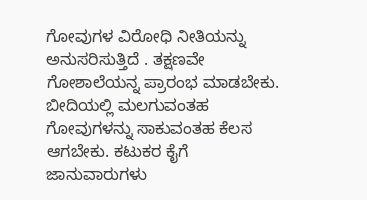ಗೋವುಗಳ ವಿರೋಧಿ ನೀತಿಯನ್ನು ಅನುಸರಿಸುತ್ತಿದೆ . ತಕ್ಷಣವೇ ಗೋಶಾಲೆಯನ್ನ ಪ್ರಾರಂಭ ಮಾಡಬೇಕು. ಬೀದಿಯಲ್ಲಿ ಮಲಗುವಂತಹ ಗೋವುಗಳನ್ನು ಸಾಕುವಂತಹ ಕೆಲಸ ಆಗಬೇಕು. ಕಟುಕರ ಕೈಗೆ ಜಾನುವಾರುಗಳು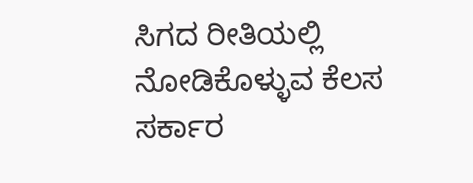ಸಿಗದ ರೀತಿಯಲ್ಲಿ ನೋಡಿಕೊಳ್ಳುವ ಕೆಲಸ ಸರ್ಕಾರ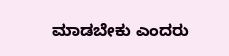ಮಾಡಬೇಕು ಎಂದರು